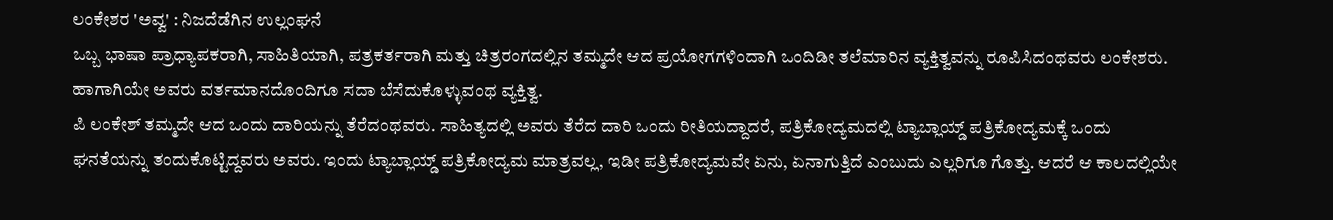ಲಂಕೇಶರ 'ಅವ್ವ' : ನಿಜದೆಡೆಗಿನ ಉಲ್ಲಂಘನೆ
ಒಬ್ಬ ಭಾಷಾ ಪ್ರಾಧ್ಯಾಪಕರಾಗಿ, ಸಾಹಿತಿಯಾಗಿ, ಪತ್ರಕರ್ತರಾಗಿ ಮತ್ತು ಚಿತ್ರರಂಗದಲ್ಲಿನ ತಮ್ಮದೇ ಆದ ಪ್ರಯೋಗಗಳಿಂದಾಗಿ ಒಂದಿಡೀ ತಲೆಮಾರಿನ ವ್ಯಕ್ತಿತ್ವವನ್ನು ರೂಪಿಸಿದಂಥವರು ಲಂಕೇಶರು. ಹಾಗಾಗಿಯೇ ಅವರು ವರ್ತಮಾನದೊಂದಿಗೂ ಸದಾ ಬೆಸೆದುಕೊಳ್ಳುವಂಥ ವ್ಯಕ್ತಿತ್ವ.
ಪಿ ಲಂಕೇಶ್ ತಮ್ಮದೇ ಆದ ಒಂದು ದಾರಿಯನ್ನು ತೆರೆದಂಥವರು. ಸಾಹಿತ್ಯದಲ್ಲಿ ಅವರು ತೆರೆದ ದಾರಿ ಒಂದು ರೀತಿಯದ್ದಾದರೆ, ಪತ್ರಿಕೋದ್ಯಮದಲ್ಲಿ ಟ್ಯಾಬ್ಲಾಯ್ಡ್ ಪತ್ರಿಕೋದ್ಯಮಕ್ಕೆ ಒಂದು ಘನತೆಯನ್ನು ತಂದುಕೊಟ್ಟಿದ್ದವರು ಅವರು. ಇಂದು ಟ್ಯಾಬ್ಲಾಯ್ಡ್ ಪತ್ರಿಕೋದ್ಯಮ ಮಾತ್ರವಲ್ಲ, ಇಡೀ ಪತ್ರಿಕೋದ್ಯಮವೇ ಏನು, ಏನಾಗುತ್ತಿದೆ ಎಂಬುದು ಎಲ್ಲರಿಗೂ ಗೊತ್ತು. ಆದರೆ ಆ ಕಾಲದಲ್ಲಿಯೇ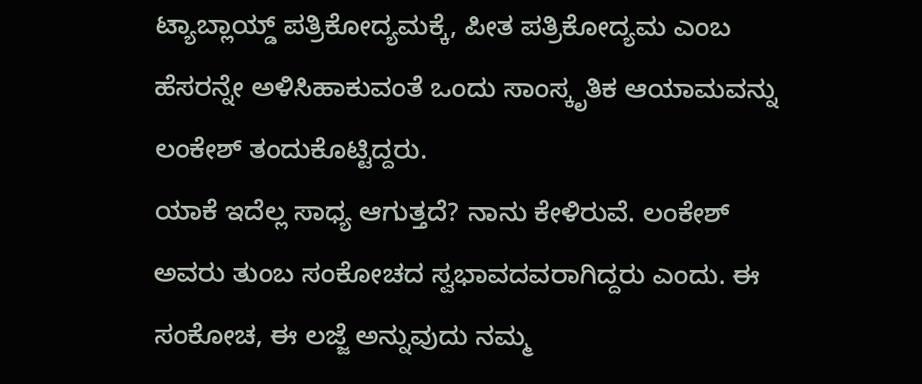ಟ್ಯಾಬ್ಲಾಯ್ಡ್ ಪತ್ರಿಕೋದ್ಯಮಕ್ಕೆ, ಪೀತ ಪತ್ರಿಕೋದ್ಯಮ ಎಂಬ ಹೆಸರನ್ನೇ ಅಳಿಸಿಹಾಕುವಂತೆ ಒಂದು ಸಾಂಸ್ಕೃತಿಕ ಆಯಾಮವನ್ನು ಲಂಕೇಶ್ ತಂದುಕೊಟ್ಟಿದ್ದರು.
ಯಾಕೆ ಇದೆಲ್ಲ ಸಾಧ್ಯ ಆಗುತ್ತದೆ? ನಾನು ಕೇಳಿರುವೆ. ಲಂಕೇಶ್ ಅವರು ತುಂಬ ಸಂಕೋಚದ ಸ್ವಭಾವದವರಾಗಿದ್ದರು ಎಂದು. ಈ ಸಂಕೋಚ, ಈ ಲಜ್ಜೆ ಅನ್ನುವುದು ನಮ್ಮ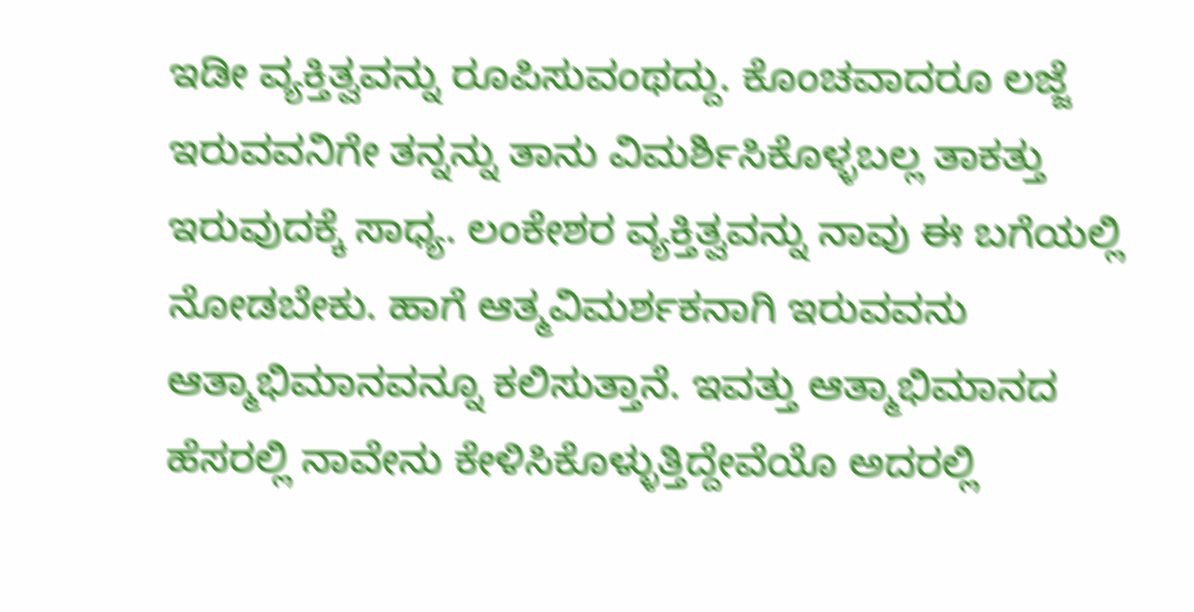ಇಡೀ ವ್ಯಕ್ತಿತ್ವವನ್ನು ರೂಪಿಸುವಂಥದ್ದು. ಕೊಂಚವಾದರೂ ಲಜ್ಜೆ ಇರುವವನಿಗೇ ತನ್ನನ್ನು ತಾನು ವಿಮರ್ಶಿಸಿಕೊಳ್ಳಬಲ್ಲ ತಾಕತ್ತು ಇರುವುದಕ್ಕೆ ಸಾಧ್ಯ. ಲಂಕೇಶರ ವ್ಯಕ್ತಿತ್ವವನ್ನು ನಾವು ಈ ಬಗೆಯಲ್ಲಿ ನೋಡಬೇಕು. ಹಾಗೆ ಆತ್ಮವಿಮರ್ಶಕನಾಗಿ ಇರುವವನು ಆತ್ಮಾಭಿಮಾನವನ್ನೂ ಕಲಿಸುತ್ತಾನೆ. ಇವತ್ತು ಆತ್ಮಾಭಿಮಾನದ ಹೆಸರಲ್ಲಿ ನಾವೇನು ಕೇಳಿಸಿಕೊಳ್ಳುತ್ತಿದ್ದೇವೆಯೊ ಅದರಲ್ಲಿ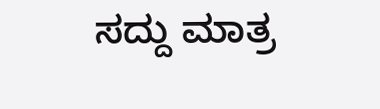ಸದ್ದು ಮಾತ್ರ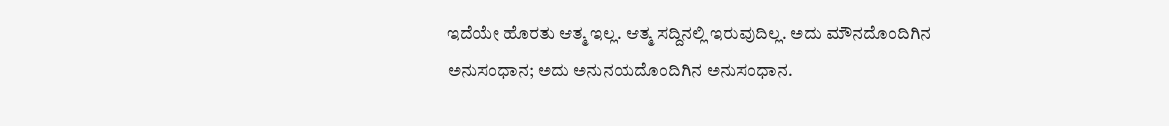ಇದೆಯೇ ಹೊರತು ಆತ್ಮ ಇಲ್ಲ. ಆತ್ಮ ಸದ್ದಿನಲ್ಲಿ ಇರುವುದಿಲ್ಲ. ಅದು ಮೌನದೊಂದಿಗಿನ ಅನುಸಂಧಾನ; ಅದು ಅನುನಯದೊಂದಿಗಿನ ಅನುಸಂಧಾನ.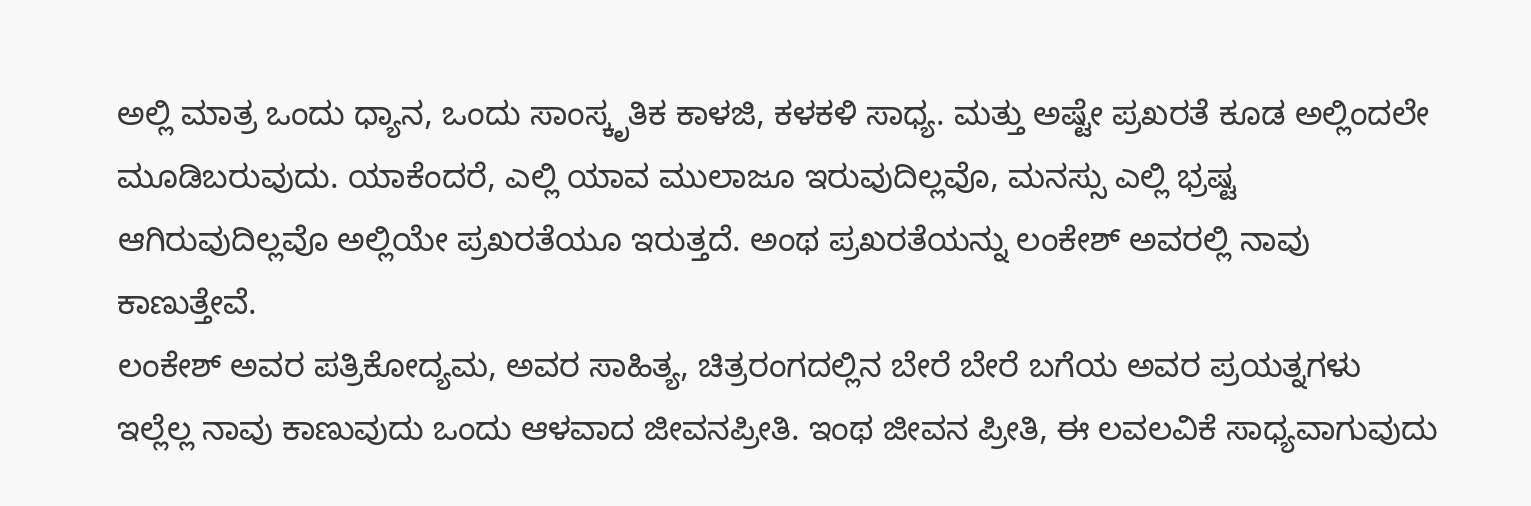ಅಲ್ಲಿ ಮಾತ್ರ ಒಂದು ಧ್ಯಾನ, ಒಂದು ಸಾಂಸ್ಕೃತಿಕ ಕಾಳಜಿ, ಕಳಕಳಿ ಸಾಧ್ಯ. ಮತ್ತು ಅಷ್ಟೇ ಪ್ರಖರತೆ ಕೂಡ ಅಲ್ಲಿಂದಲೇ ಮೂಡಿಬರುವುದು. ಯಾಕೆಂದರೆ, ಎಲ್ಲಿ ಯಾವ ಮುಲಾಜೂ ಇರುವುದಿಲ್ಲವೊ, ಮನಸ್ಸು ಎಲ್ಲಿ ಭ್ರಷ್ಟ ಆಗಿರುವುದಿಲ್ಲವೊ ಅಲ್ಲಿಯೇ ಪ್ರಖರತೆಯೂ ಇರುತ್ತದೆ. ಅಂಥ ಪ್ರಖರತೆಯನ್ನು ಲಂಕೇಶ್ ಅವರಲ್ಲಿ ನಾವು ಕಾಣುತ್ತೇವೆ.
ಲಂಕೇಶ್ ಅವರ ಪತ್ರಿಕೋದ್ಯಮ, ಅವರ ಸಾಹಿತ್ಯ, ಚಿತ್ರರಂಗದಲ್ಲಿನ ಬೇರೆ ಬೇರೆ ಬಗೆಯ ಅವರ ಪ್ರಯತ್ನಗಳು ಇಲ್ಲೆಲ್ಲ ನಾವು ಕಾಣುವುದು ಒಂದು ಆಳವಾದ ಜೀವನಪ್ರೀತಿ. ಇಂಥ ಜೀವನ ಪ್ರೀತಿ, ಈ ಲವಲವಿಕೆ ಸಾಧ್ಯವಾಗುವುದು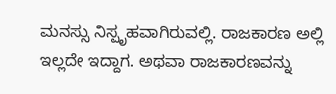ಮನಸ್ಸು ನಿಸ್ಪೃಹವಾಗಿರುವಲ್ಲಿ. ರಾಜಕಾರಣ ಅಲ್ಲಿ ಇಲ್ಲದೇ ಇದ್ದಾಗ. ಅಥವಾ ರಾಜಕಾರಣವನ್ನು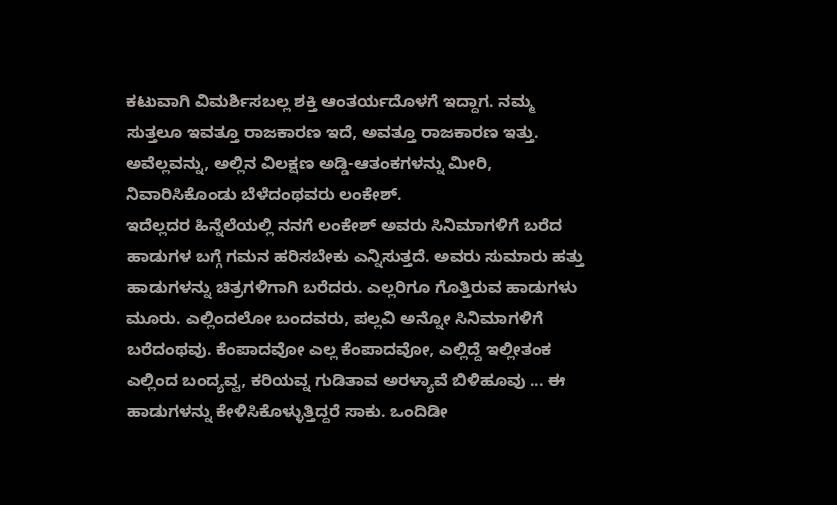ಕಟುವಾಗಿ ವಿಮರ್ಶಿಸಬಲ್ಲ ಶಕ್ತಿ ಆಂತರ್ಯದೊಳಗೆ ಇದ್ದಾಗ. ನಮ್ಮ ಸುತ್ತಲೂ ಇವತ್ತೂ ರಾಜಕಾರಣ ಇದೆ, ಅವತ್ತೂ ರಾಜಕಾರಣ ಇತ್ತು. ಅವೆಲ್ಲವನ್ನು, ಅಲ್ಲಿನ ವಿಲಕ್ಷಣ ಅಡ್ಡಿ-ಆತಂಕಗಳನ್ನು ಮೀರಿ, ನಿವಾರಿಸಿಕೊಂಡು ಬೆಳೆದಂಥವರು ಲಂಕೇಶ್.
ಇದೆಲ್ಲದರ ಹಿನ್ನೆಲೆಯಲ್ಲಿ ನನಗೆ ಲಂಕೇಶ್ ಅವರು ಸಿನಿಮಾಗಳಿಗೆ ಬರೆದ ಹಾಡುಗಳ ಬಗ್ಗೆ ಗಮನ ಹರಿಸಬೇಕು ಎನ್ನಿಸುತ್ತದೆ. ಅವರು ಸುಮಾರು ಹತ್ತು ಹಾಡುಗಳನ್ನು ಚಿತ್ರಗಳಿಗಾಗಿ ಬರೆದರು. ಎಲ್ಲರಿಗೂ ಗೊತ್ತಿರುವ ಹಾಡುಗಳು ಮೂರು. ಎಲ್ಲಿಂದಲೋ ಬಂದವರು, ಪಲ್ಲವಿ ಅನ್ನೋ ಸಿನಿಮಾಗಳಿಗೆ ಬರೆದಂಥವು. ಕೆಂಪಾದವೋ ಎಲ್ಲ ಕೆಂಪಾದವೋ, ಎಲ್ಲಿದ್ದೆ ಇಲ್ಲೀತಂಕ ಎಲ್ಲಿಂದ ಬಂದ್ಯವ್ವ, ಕರಿಯವ್ನ ಗುಡಿತಾವ ಅರಳ್ಯಾವೆ ಬಿಳಿಹೂವು ... ಈ ಹಾಡುಗಳನ್ನು ಕೇಳಿಸಿಕೊಳ್ಳುತ್ತಿದ್ದರೆ ಸಾಕು. ಒಂದಿಡೀ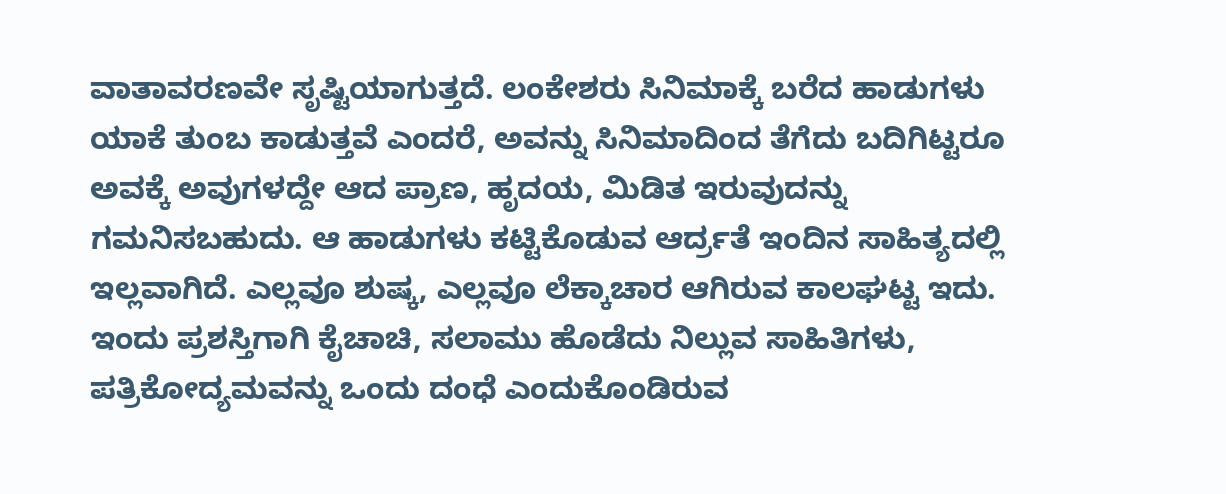ವಾತಾವರಣವೇ ಸೃಷ್ಟಿಯಾಗುತ್ತದೆ. ಲಂಕೇಶರು ಸಿನಿಮಾಕ್ಕೆ ಬರೆದ ಹಾಡುಗಳು ಯಾಕೆ ತುಂಬ ಕಾಡುತ್ತವೆ ಎಂದರೆ, ಅವನ್ನು ಸಿನಿಮಾದಿಂದ ತೆಗೆದು ಬದಿಗಿಟ್ಟರೂ ಅವಕ್ಕೆ ಅವುಗಳದ್ದೇ ಆದ ಪ್ರಾಣ, ಹೃದಯ, ಮಿಡಿತ ಇರುವುದನ್ನು ಗಮನಿಸಬಹುದು. ಆ ಹಾಡುಗಳು ಕಟ್ಟಿಕೊಡುವ ಆರ್ದ್ರತೆ ಇಂದಿನ ಸಾಹಿತ್ಯದಲ್ಲಿ ಇಲ್ಲವಾಗಿದೆ. ಎಲ್ಲವೂ ಶುಷ್ಕ, ಎಲ್ಲವೂ ಲೆಕ್ಕಾಚಾರ ಆಗಿರುವ ಕಾಲಘಟ್ಟ ಇದು.
ಇಂದು ಪ್ರಶಸ್ತಿಗಾಗಿ ಕೈಚಾಚಿ, ಸಲಾಮು ಹೊಡೆದು ನಿಲ್ಲುವ ಸಾಹಿತಿಗಳು, ಪತ್ರಿಕೋದ್ಯಮವನ್ನು ಒಂದು ದಂಧೆ ಎಂದುಕೊಂಡಿರುವ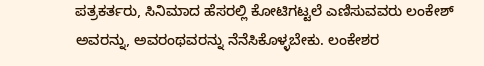ಪತ್ರಕರ್ತರು, ಸಿನಿಮಾದ ಹೆಸರಲ್ಲಿ ಕೋಟಿಗಟ್ಟಲೆ ಎಣಿಸುವವರು ಲಂಕೇಶ್ ಅವರನ್ನು, ಅವರಂಥವರನ್ನು ನೆನೆಸಿಕೊಳ್ಳಬೇಕು. ಲಂಕೇಶರ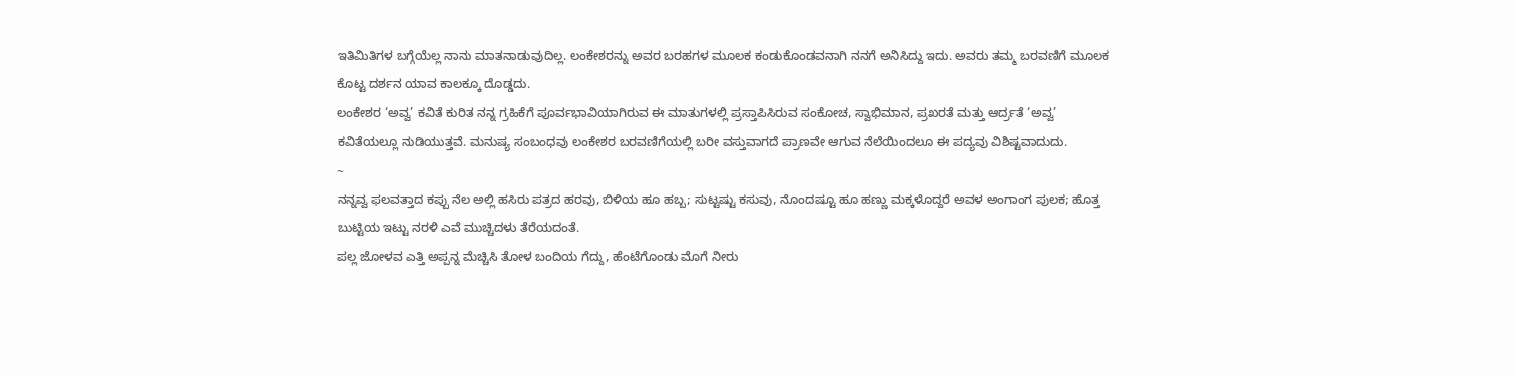ಇತಿಮಿತಿಗಳ ಬಗ್ಗೆಯೆಲ್ಲ ನಾನು ಮಾತನಾಡುವುದಿಲ್ಲ. ಲಂಕೇಶರನ್ನು ಅವರ ಬರಹಗಳ ಮೂಲಕ ಕಂಡುಕೊಂಡವನಾಗಿ ನನಗೆ ಅನಿಸಿದ್ದು ಇದು. ಅವರು ತಮ್ಮ ಬರವಣಿಗೆ ಮೂಲಕ ಕೊಟ್ಟ ದರ್ಶನ ಯಾವ ಕಾಲಕ್ಕೂ ದೊಡ್ಡದು.
ಲಂಕೇಶರ ‘ಅವ್ವ’ ಕವಿತೆ ಕುರಿತ ನನ್ನ ಗ್ರಹಿಕೆಗೆ ಪೂರ್ವಭಾವಿಯಾಗಿರುವ ಈ ಮಾತುಗಳಲ್ಲಿ ಪ್ರಸ್ತಾಪಿಸಿರುವ ಸಂಕೋಚ, ಸ್ವಾಭಿಮಾನ, ಪ್ರಖರತೆ ಮತ್ತು ಆರ್ದ್ರತೆ ‘ಅವ್ವ’ ಕವಿತೆಯಲ್ಲೂ ನುಡಿಯುತ್ತವೆ. ಮನುಷ್ಯ ಸಂಬಂಧವು ಲಂಕೇಶರ ಬರವಣಿಗೆಯಲ್ಲಿ ಬರೀ ವಸ್ತುವಾಗದೆ ಪ್ರಾಣವೇ ಆಗುವ ನೆಲೆಯಿಂದಲೂ ಈ ಪದ್ಯವು ವಿಶಿಷ್ಟವಾದುದು.
~
ನನ್ನವ್ವ ಫಲವತ್ತಾದ ಕಪ್ಪು ನೆಲ ಅಲ್ಲಿ ಹಸಿರು ಪತ್ರದ ಹರವು, ಬಿಳಿಯ ಹೂ ಹಬ್ಬ; ಸುಟ್ಟಷ್ಟು ಕಸುವು, ನೊಂದಷ್ಟೂ ಹೂ ಹಣ್ಣು ಮಕ್ಕಳೊದ್ದರೆ ಅವಳ ಅಂಗಾಂಗ ಪುಲಕ; ಹೊತ್ತ ಬುಟ್ಟಿಯ ಇಟ್ಟು ನರಳಿ ಎವೆ ಮುಚ್ಚಿದಳು ತೆರೆಯದಂತೆ.
ಪಲ್ಲ ಜೋಳವ ಎತ್ತಿ ಅಪ್ಪನ್ನ ಮೆಚ್ಚಿಸಿ ತೋಳ ಬಂದಿಯ ಗೆದ್ದು, ಹೆಂಟೆಗೊಂಡು ಮೊಗೆ ನೀರು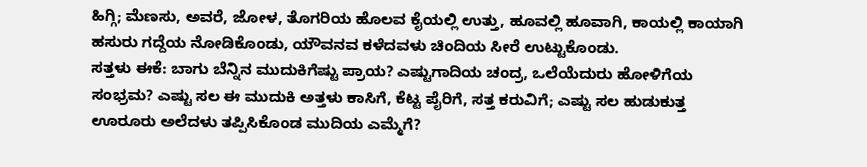ಹಿಗ್ಗಿ; ಮೆಣಸು, ಅವರೆ, ಜೋಳ, ತೊಗರಿಯ ಹೊಲವ ಕೈಯಲ್ಲಿ ಉತ್ತು, ಹೂವಲ್ಲಿ ಹೂವಾಗಿ, ಕಾಯಲ್ಲಿ ಕಾಯಾಗಿ ಹಸುರು ಗದ್ದೆಯ ನೋಡಿಕೊಂಡು, ಯೌವನವ ಕಳೆದವಳು ಚಿಂದಿಯ ಸೀರೆ ಉಟ್ಟುಕೊಂಡು.
ಸತ್ತಳು ಈಕೆ: ಬಾಗು ಬೆನ್ನಿನ ಮುದುಕಿಗೆಷ್ಟು ಪ್ರಾಯ? ಎಷ್ಟುಗಾದಿಯ ಚಂದ್ರ, ಒಲೆಯೆದುರು ಹೋಳಿಗೆಯ ಸಂಭ್ರಮ? ಎಷ್ಟು ಸಲ ಈ ಮುದುಕಿ ಅತ್ತಳು ಕಾಸಿಗೆ, ಕೆಟ್ಟ ಪೈರಿಗೆ, ಸತ್ತ ಕರುವಿಗೆ; ಎಷ್ಟು ಸಲ ಹುಡುಕುತ್ತ ಊರೂರು ಅಲೆದಳು ತಪ್ಪಿಸಿಕೊಂಡ ಮುದಿಯ ಎಮ್ಮೆಗೆ?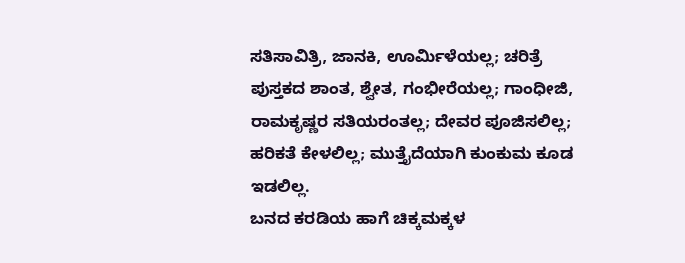ಸತಿಸಾವಿತ್ರಿ, ಜಾನಕಿ, ಊರ್ಮಿಳೆಯಲ್ಲ; ಚರಿತ್ರೆ ಪುಸ್ತಕದ ಶಾಂತ, ಶ್ವೇತ, ಗಂಭೀರೆಯಲ್ಲ; ಗಾಂಧೀಜಿ, ರಾಮಕೃಷ್ಣರ ಸತಿಯರಂತಲ್ಲ; ದೇವರ ಪೂಜಿಸಲಿಲ್ಲ; ಹರಿಕತೆ ಕೇಳಲಿಲ್ಲ; ಮುತ್ತೈದೆಯಾಗಿ ಕುಂಕುಮ ಕೂಡ ಇಡಲಿಲ್ಲ.
ಬನದ ಕರಡಿಯ ಹಾಗೆ ಚಿಕ್ಕಮಕ್ಕಳ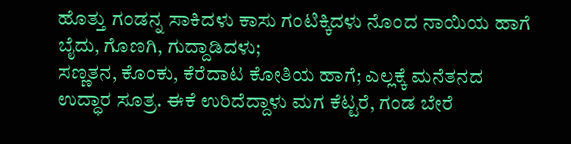ಹೊತ್ತು ಗಂಡನ್ನ ಸಾಕಿದಳು ಕಾಸು ಗಂಟಿಕ್ಕಿದಳು ನೊಂದ ನಾಯಿಯ ಹಾಗೆ ಬೈದು, ಗೊಣಗಿ, ಗುದ್ದಾಡಿದಳು;
ಸಣ್ಣತನ, ಕೊಂಕು, ಕೆರೆದಾಟ ಕೋತಿಯ ಹಾಗೆ; ಎಲ್ಲಕ್ಕೆ ಮನೆತನದ ಉದ್ಧಾರ ಸೂತ್ರ. ಈಕೆ ಉರಿದೆದ್ದಾಳು ಮಗ ಕೆಟ್ಟರೆ, ಗಂಡ ಬೇರೆ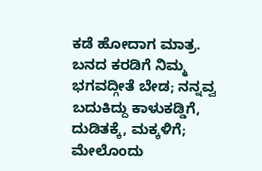ಕಡೆ ಹೋದಾಗ ಮಾತ್ರ.
ಬನದ ಕರಡಿಗೆ ನಿಮ್ಮ ಭಗವದ್ಗೀತೆ ಬೇಡ; ನನ್ನವ್ವ ಬದುಕಿದ್ದು ಕಾಳುಕಡ್ಡಿಗೆ, ದುಡಿತಕ್ಕೆ, ಮಕ್ಕಳಿಗೆ; ಮೇಲೊಂದು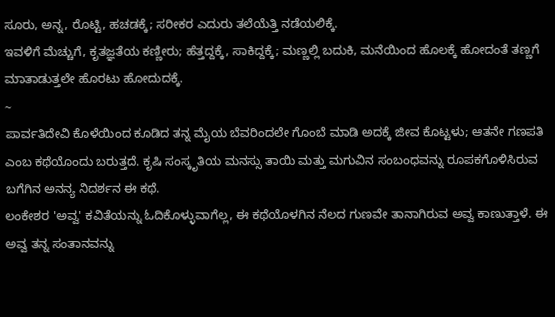ಸೂರು, ಅನ್ನ, ರೊಟ್ಟಿ, ಹಚಡಕ್ಕೆ; ಸರೀಕರ ಎದುರು ತಲೆಯೆತ್ತಿ ನಡೆಯಲಿಕ್ಕೆ.
ಇವಳಿಗೆ ಮೆಚ್ಚುಗೆ, ಕೃತಜ್ಞತೆಯ ಕಣ್ಣೀರು; ಹೆತ್ತದ್ದಕ್ಕೆ, ಸಾಕಿದ್ದಕ್ಕೆ; ಮಣ್ಣಲ್ಲಿ ಬದುಕಿ, ಮನೆಯಿಂದ ಹೊಲಕ್ಕೆ ಹೋದಂತೆ ತಣ್ಣಗೆ ಮಾತಾಡುತ್ತಲೇ ಹೊರಟು ಹೋದುದಕ್ಕೆ.
~
ಪಾರ್ವತಿದೇವಿ ಕೊಳೆಯಿಂದ ಕೂಡಿದ ತನ್ನ ಮೈಯ ಬೆವರಿಂದಲೇ ಗೊಂಬೆ ಮಾಡಿ ಅದಕ್ಕೆ ಜೀವ ಕೊಟ್ಟಳು; ಆತನೇ ಗಣಪತಿ ಎಂಬ ಕಥೆಯೊಂದು ಬರುತ್ತದೆ. ಕೃಷಿ ಸಂಸ್ಕೃತಿಯ ಮನಸ್ಸು ತಾಯಿ ಮತ್ತು ಮಗುವಿನ ಸಂಬಂಧವನ್ನು ರೂಪಕಗೊಳಿಸಿರುವ ಬಗೆಗಿನ ಅನನ್ಯ ನಿದರ್ಶನ ಈ ಕಥೆ.
ಲಂಕೇಶರ 'ಅವ್ವ' ಕವಿತೆಯನ್ನು ಓದಿಕೊಳ್ಳುವಾಗೆಲ್ಲ, ಈ ಕಥೆಯೊಳಗಿನ ನೆಲದ ಗುಣವೇ ತಾನಾಗಿರುವ ಅವ್ವ ಕಾಣುತ್ತಾಳೆ. ಈ ಅವ್ವ ತನ್ನ ಸಂತಾನವನ್ನು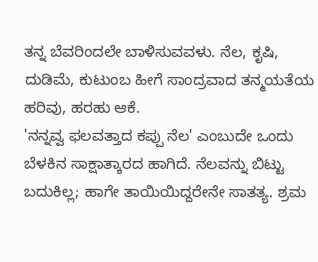ತನ್ನ ಬೆವರಿಂದಲೇ ಬಾಳಿಸುವವಳು. ನೆಲ, ಕೃಷಿ, ದುಡಿಮೆ, ಕುಟುಂಬ ಹೀಗೆ ಸಾಂದ್ರವಾದ ತನ್ಮಯತೆಯ ಹರಿವು, ಹರಹು ಆಕೆ.
'ನನ್ನವ್ವ ಫಲವತ್ತಾದ ಕಪ್ಪು ನೆಲ' ಎಂಬುದೇ ಒಂದು ಬೆಳಕಿನ ಸಾಕ್ಷಾತ್ಕಾರದ ಹಾಗಿದೆ. ನೆಲವನ್ನು ಬಿಟ್ಟು ಬದುಕಿಲ್ಲ; ಹಾಗೇ ತಾಯಿಯಿದ್ದರೇನೇ ಸಾತತ್ಯ. ಶ್ರಮ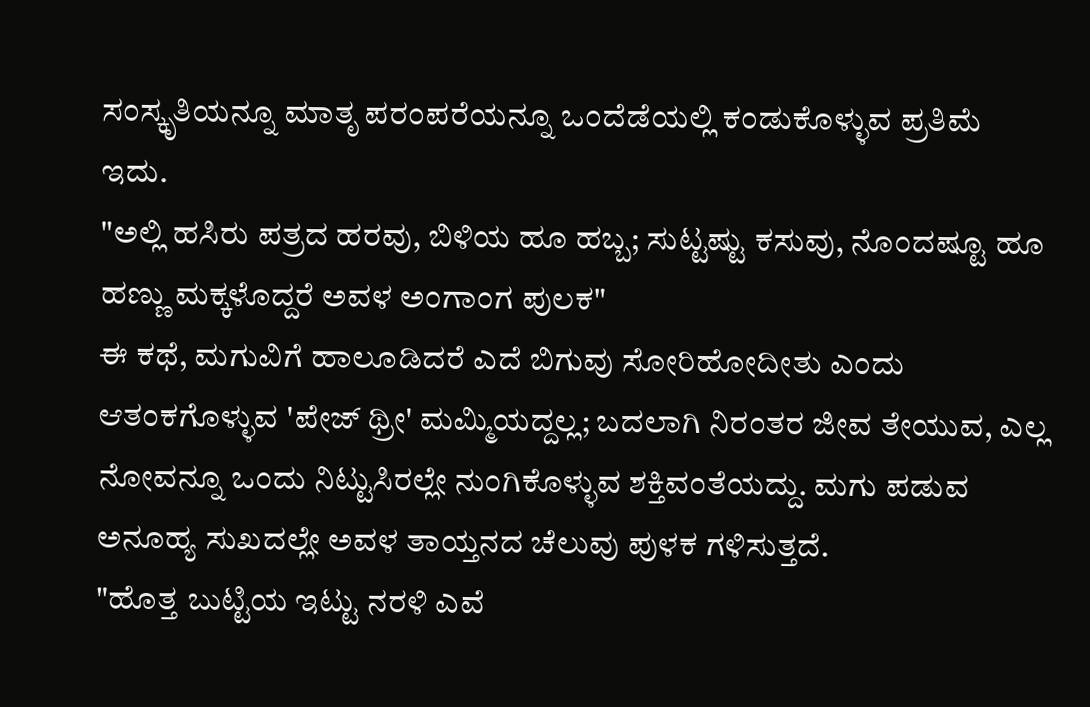ಸಂಸ್ಕೃತಿಯನ್ನೂ ಮಾತೃ ಪರಂಪರೆಯನ್ನೂ ಒಂದೆಡೆಯಲ್ಲಿ ಕಂಡುಕೊಳ್ಳುವ ಪ್ರತಿಮೆ ಇದು.
"ಅಲ್ಲಿ ಹಸಿರು ಪತ್ರದ ಹರವು, ಬಿಳಿಯ ಹೂ ಹಬ್ಬ; ಸುಟ್ಟಷ್ಟು ಕಸುವು, ನೊಂದಷ್ಟೂ ಹೂ ಹಣ್ಣು ಮಕ್ಕಳೊದ್ದರೆ ಅವಳ ಅಂಗಾಂಗ ಪುಲಕ"
ಈ ಕಥೆ, ಮಗುವಿಗೆ ಹಾಲೂಡಿದರೆ ಎದೆ ಬಿಗುವು ಸೋರಿಹೋದೀತು ಎಂದು ಆತಂಕಗೊಳ್ಳುವ 'ಪೇಜ್ ಥ್ರೀ' ಮಮ್ಮಿಯದ್ದಲ್ಲ; ಬದಲಾಗಿ ನಿರಂತರ ಜೀವ ತೇಯುವ, ಎಲ್ಲ ನೋವನ್ನೂ ಒಂದು ನಿಟ್ಟುಸಿರಲ್ಲೇ ನುಂಗಿಕೊಳ್ಳುವ ಶಕ್ತಿವಂತೆಯದ್ದು. ಮಗು ಪಡುವ ಅನೂಹ್ಯ ಸುಖದಲ್ಲೇ ಅವಳ ತಾಯ್ತನದ ಚೆಲುವು ಪುಳಕ ಗಳಿಸುತ್ತದೆ.
"ಹೊತ್ತ ಬುಟ್ಟಿಯ ಇಟ್ಟು ನರಳಿ ಎವೆ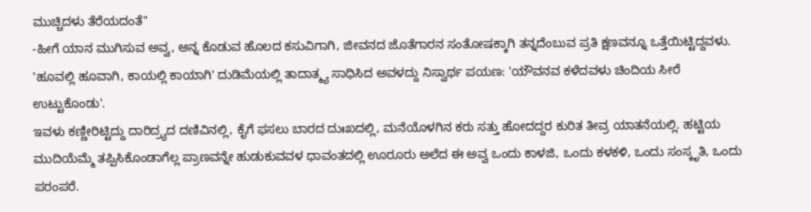ಮುಚ್ಚಿದಳು ತೆರೆಯದಂತೆ"
-ಹೀಗೆ ಯಾನ ಮುಗಿಸುವ ಅವ್ವ, ಅನ್ನ ಕೊಡುವ ಹೊಲದ ಕಸುವಿಗಾಗಿ, ಜೀವನದ ಜೊತೆಗಾರನ ಸಂತೋಷಕ್ಕಾಗಿ ತನ್ನದೆಂಬುವ ಪ್ರತಿ ಕ್ಷಣವನ್ನೂ ಒತ್ತೆಯಿಟ್ಟಿದ್ದವಳು. 'ಹೂವಲ್ಲಿ ಹೂವಾಗಿ, ಕಾಯಲ್ಲಿ ಕಾಯಾಗಿ' ದುಡಿಮೆಯಲ್ಲಿ ತಾದಾತ್ಮ್ಯ ಸಾಧಿಸಿದ ಅವಳದ್ದು ನಿಸ್ವಾರ್ಥ ಪಯಣ: 'ಯೌವನವ ಕಳೆದವಳು ಚಿಂದಿಯ ಸೀರೆ ಉಟ್ಟುಕೊಂಡು'.
ಇವಳು ಕಣ್ಣೀರಿಟ್ಟಿದ್ದು ದಾರಿದ್ರ್ಯದ ದಣಿವಿನಲ್ಲಿ, ಕೈಗೆ ಫಸಲು ಬಾರದ ದುಃಖದಲ್ಲಿ, ಮನೆಯೊಳಗಿನ ಕರು ಸತ್ತು ಹೋದದ್ದರ ಕುರಿತ ತೀವ್ರ ಯಾತನೆಯಲ್ಲಿ. ಹಟ್ಟಿಯ ಮುದಿಯೆಮ್ಮೆ ತಪ್ಪಿಸಿಕೊಂಡಾಗೆಲ್ಲ ಪ್ರಾಣವನ್ನೇ ಹುಡುಕುವವಳ ಧಾವಂತದಲ್ಲಿ ಊರೂರು ಅಲೆದ ಈ ಅವ್ವ ಒಂದು ಕಾಳಜಿ, ಒಂದು ಕಳಕಳಿ, ಒಂದು ಸಂಸ್ಕೃತಿ, ಒಂದು ಪರಂಪರೆ.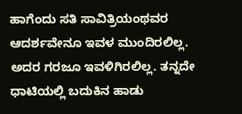ಹಾಗೆಂದು ಸತಿ ಸಾವಿತ್ರಿಯಂಥವರ ಆದರ್ಶವೇನೂ ಇವಳ ಮುಂದಿರಲಿಲ್ಲ. ಅದರ ಗರಜೂ ಇವಳಿಗಿರಲಿಲ್ಲ. ತನ್ನದೇ ಧಾಟಿಯಲ್ಲಿ ಬದುಕಿನ ಹಾಡು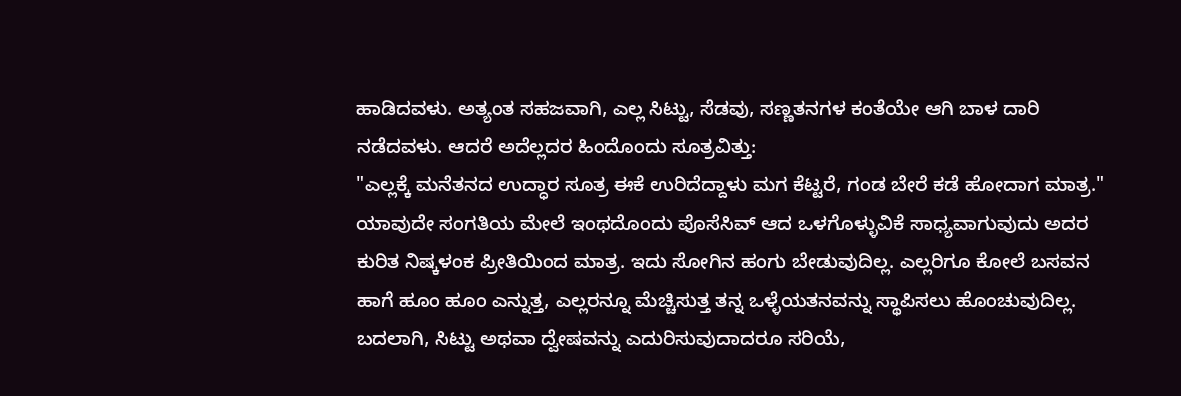ಹಾಡಿದವಳು. ಅತ್ಯಂತ ಸಹಜವಾಗಿ, ಎಲ್ಲ ಸಿಟ್ಟು, ಸೆಡವು, ಸಣ್ಣತನಗಳ ಕಂತೆಯೇ ಆಗಿ ಬಾಳ ದಾರಿ ನಡೆದವಳು. ಆದರೆ ಅದೆಲ್ಲದರ ಹಿಂದೊಂದು ಸೂತ್ರವಿತ್ತು:
"ಎಲ್ಲಕ್ಕೆ ಮನೆತನದ ಉದ್ಧಾರ ಸೂತ್ರ ಈಕೆ ಉರಿದೆದ್ದಾಳು ಮಗ ಕೆಟ್ಟರೆ, ಗಂಡ ಬೇರೆ ಕಡೆ ಹೋದಾಗ ಮಾತ್ರ."
ಯಾವುದೇ ಸಂಗತಿಯ ಮೇಲೆ ಇಂಥದೊಂದು ಪೊಸೆಸಿವ್ ಆದ ಒಳಗೊಳ್ಳುವಿಕೆ ಸಾಧ್ಯವಾಗುವುದು ಅದರ ಕುರಿತ ನಿಷ್ಕಳಂಕ ಪ್ರೀತಿಯಿಂದ ಮಾತ್ರ. ಇದು ಸೋಗಿನ ಹಂಗು ಬೇಡುವುದಿಲ್ಲ. ಎಲ್ಲರಿಗೂ ಕೋಲೆ ಬಸವನ ಹಾಗೆ ಹೂಂ ಹೂಂ ಎನ್ನುತ್ತ, ಎಲ್ಲರನ್ನೂ ಮೆಚ್ಚಿಸುತ್ತ ತನ್ನ ಒಳ್ಳೆಯತನವನ್ನು ಸ್ಥಾಪಿಸಲು ಹೊಂಚುವುದಿಲ್ಲ. ಬದಲಾಗಿ, ಸಿಟ್ಟು ಅಥವಾ ದ್ವೇಷವನ್ನು ಎದುರಿಸುವುದಾದರೂ ಸರಿಯೆ,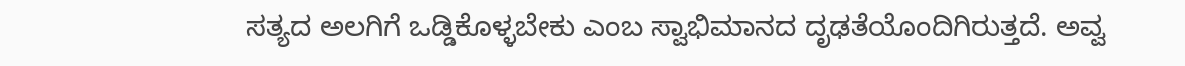ಸತ್ಯದ ಅಲಗಿಗೆ ಒಡ್ಡಿಕೊಳ್ಳಬೇಕು ಎಂಬ ಸ್ವಾಭಿಮಾನದ ದೃಢತೆಯೊಂದಿಗಿರುತ್ತದೆ. ಅವ್ವ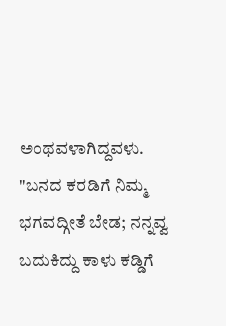ಅಂಥವಳಾಗಿದ್ದವಳು.
"ಬನದ ಕರಡಿಗೆ ನಿಮ್ಮ ಭಗವದ್ಗೀತೆ ಬೇಡ; ನನ್ನವ್ವ ಬದುಕಿದ್ದು ಕಾಳು ಕಡ್ಡಿಗೆ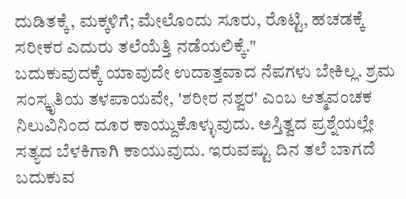ದುಡಿತಕ್ಕೆ, ಮಕ್ಕಳಿಗೆ; ಮೇಲೊಂದು ಸೂರು, ರೊಟ್ಟಿ, ಹಚಡಕ್ಕೆ ಸರೀಕರ ಎದುರು ತಲೆಯೆತ್ತಿ ನಡೆಯಲಿಕ್ಕೆ."
ಬದುಕುವುದಕ್ಕೆ ಯಾವುದೇ ಉದಾತ್ತವಾದ ನೆಪಗಳು ಬೇಕಿಲ್ಲ. ಶ್ರಮ ಸಂಸ್ಕೃತಿಯ ತಳಪಾಯವೇ, 'ಶರೀರ ನಶ್ವರ' ಎಂಬ ಆತ್ಮವಂಚಕ ನಿಲುವಿನಿಂದ ದೂರ ಕಾಯ್ದುಕೊಳ್ಳುವುದು. ಅಸ್ತಿತ್ವದ ಪ್ರಶ್ನೆಯಲ್ಲೇ ಸತ್ಯದ ಬೆಳಕಿಗಾಗಿ ಕಾಯುವುದು. ಇರುವಷ್ಟು ದಿನ ತಲೆ ಬಾಗದೆ ಬದುಕುವ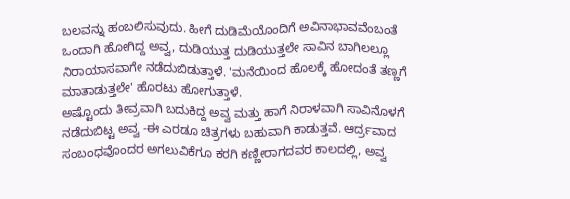ಬಲವನ್ನು ಹಂಬಲಿಸುವುದು. ಹೀಗೆ ದುಡಿಮೆಯೊಂದಿಗೆ ಅವಿನಾಭಾವವೆಂಬಂತೆ ಒಂದಾಗಿ ಹೋಗಿದ್ದ ಅವ್ವ, ದುಡಿಯುತ್ತ ದುಡಿಯುತ್ತಲೇ ಸಾವಿನ ಬಾಗಿಲಲ್ಲೂ ನಿರಾಯಾಸವಾಗೇ ನಡೆದುಬಿಡುತ್ತಾಳೆ. 'ಮನೆಯಿಂದ ಹೊಲಕ್ಕೆ ಹೋದಂತೆ ತಣ್ಣಗೆ ಮಾತಾಡುತ್ತಲೇ' ಹೊರಟು ಹೋಗುತ್ತಾಳೆ.
ಅಷ್ಟೊಂದು ತೀವ್ರವಾಗಿ ಬದುಕಿದ್ದ ಅವ್ವ ಮತ್ತು ಹಾಗೆ ನಿರಾಳವಾಗಿ ಸಾವಿನೊಳಗೆ ನಡೆದುಬಿಟ್ಟ ಅವ್ವ -ಈ ಎರಡೂ ಚಿತ್ರಗಳು ಬಹುವಾಗಿ ಕಾಡುತ್ತವೆ. ಆರ್ದ್ರವಾದ ಸಂಬಂಧವೊಂದರ ಅಗಲುವಿಕೆಗೂ ಕರಗಿ ಕಣ್ಣೀರಾಗದವರ ಕಾಲದಲ್ಲಿ, ಅವ್ವ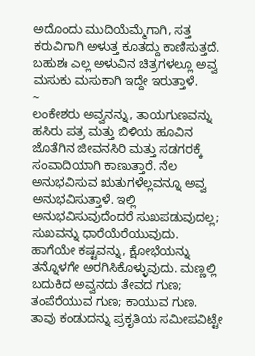ಅದೊಂದು ಮುದಿಯೆಮ್ಮೆಗಾಗಿ, ಸತ್ತ ಕರುವಿಗಾಗಿ ಅಳುತ್ತ ಕೂತದ್ದು ಕಾಣಿಸುತ್ತದೆ.
ಬಹುಶಃ ಎಲ್ಲ ಅಳುವಿನ ಚಿತ್ರಗಳಲ್ಲೂ ಅವ್ವ ಮಸುಕು ಮಸುಕಾಗಿ ಇದ್ದೇ ಇರುತ್ತಾಳೆ.
~
ಲಂಕೇಶರು ಅವ್ವನನ್ನು, ತಾಯಗುಣವನ್ನು ಹಸಿರು ಪತ್ರ ಮತ್ತು ಬಿಳಿಯ ಹೂವಿನ ಜೊತೆಗಿನ ಜೀವನಸಿರಿ ಮತ್ತು ಸಡಗರಕ್ಕೆ ಸಂವಾದಿಯಾಗಿ ಕಾಣುತ್ತಾರೆ. ನೆಲ ಅನುಭವಿಸುವ ಋತುಗಳೆಲ್ಲವನ್ನೂ ಅವ್ವ ಅನುಭವಿಸುತ್ತಾಳೆ. ಇಲ್ಲಿ ಅನುಭವಿಸುವುದೆಂದರೆ ಸುಖಪಡುವುದಲ್ಲ; ಸುಖವನ್ನು ಧಾರೆಯೆರೆಯುವುದು. ಹಾಗೆಯೇ ಕಷ್ಟವನ್ನು, ಕ್ಷೋಭೆಯನ್ನು ತನ್ನೊಳಗೇ ಅರಗಿಸಿಕೊಳ್ಳುವುದು. ಮಣ್ಣಲ್ಲಿ ಬದುಕಿದ ಅವ್ವನದು ತೇವದ ಗುಣ; ತಂಪೆರೆಯುವ ಗುಣ; ಕಾಯುವ ಗುಣ.
ತಾವು ಕಂಡುದನ್ನು ಪ್ರಕೃತಿಯ ಸಮೀಪವಿಟ್ಟೇ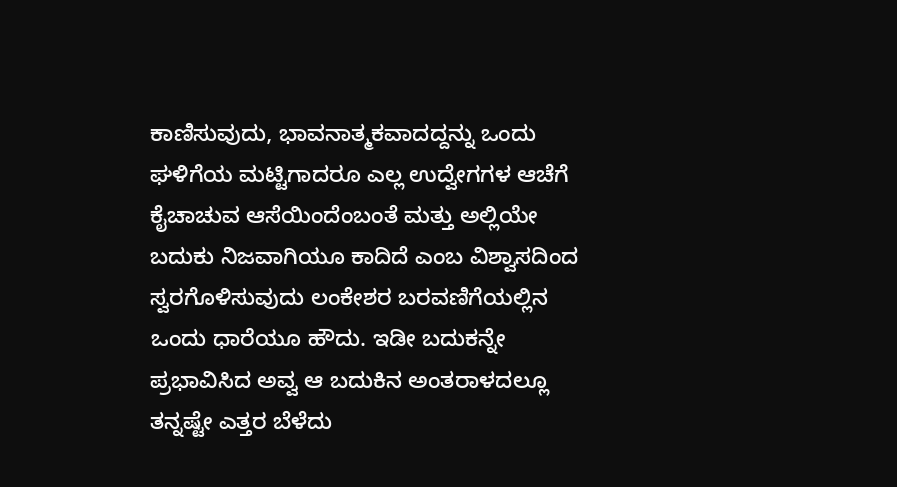ಕಾಣಿಸುವುದು, ಭಾವನಾತ್ಮಕವಾದದ್ದನ್ನು ಒಂದು ಘಳಿಗೆಯ ಮಟ್ಟಿಗಾದರೂ ಎಲ್ಲ ಉದ್ವೇಗಗಳ ಆಚೆಗೆ ಕೈಚಾಚುವ ಆಸೆಯಿಂದೆಂಬಂತೆ ಮತ್ತು ಅಲ್ಲಿಯೇ ಬದುಕು ನಿಜವಾಗಿಯೂ ಕಾದಿದೆ ಎಂಬ ವಿಶ್ವಾಸದಿಂದ ಸ್ವರಗೊಳಿಸುವುದು ಲಂಕೇಶರ ಬರವಣಿಗೆಯಲ್ಲಿನ ಒಂದು ಧಾರೆಯೂ ಹೌದು. ಇಡೀ ಬದುಕನ್ನೇ ಪ್ರಭಾವಿಸಿದ ಅವ್ವ ಆ ಬದುಕಿನ ಅಂತರಾಳದಲ್ಲೂ ತನ್ನಷ್ಟೇ ಎತ್ತರ ಬೆಳೆದು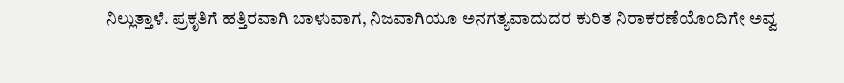ನಿಲ್ಲುತ್ತಾಳೆ. ಪ್ರಕೃತಿಗೆ ಹತ್ತಿರವಾಗಿ ಬಾಳುವಾಗ, ನಿಜವಾಗಿಯೂ ಅನಗತ್ಯವಾದುದರ ಕುರಿತ ನಿರಾಕರಣೆಯೊಂದಿಗೇ ಅವ್ವ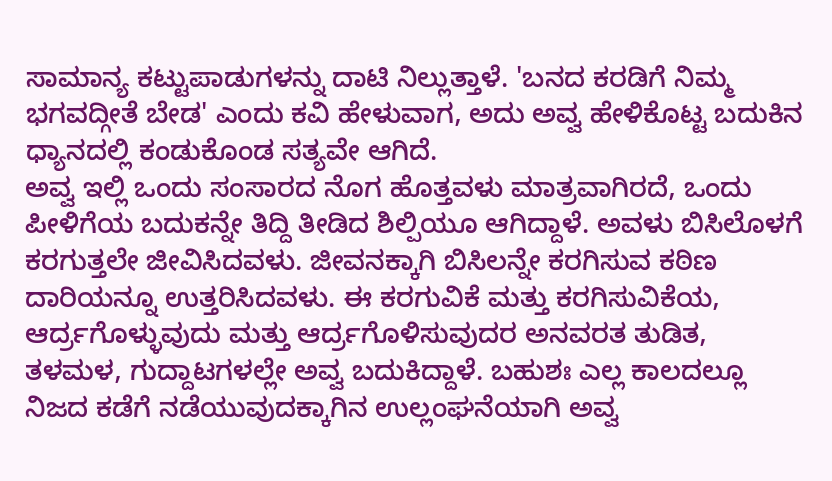ಸಾಮಾನ್ಯ ಕಟ್ಟುಪಾಡುಗಳನ್ನು ದಾಟಿ ನಿಲ್ಲುತ್ತಾಳೆ. 'ಬನದ ಕರಡಿಗೆ ನಿಮ್ಮ ಭಗವದ್ಗೀತೆ ಬೇಡ' ಎಂದು ಕವಿ ಹೇಳುವಾಗ, ಅದು ಅವ್ವ ಹೇಳಿಕೊಟ್ಟ ಬದುಕಿನ ಧ್ಯಾನದಲ್ಲಿ ಕಂಡುಕೊಂಡ ಸತ್ಯವೇ ಆಗಿದೆ.
ಅವ್ವ ಇಲ್ಲಿ ಒಂದು ಸಂಸಾರದ ನೊಗ ಹೊತ್ತವಳು ಮಾತ್ರವಾಗಿರದೆ, ಒಂದು ಪೀಳಿಗೆಯ ಬದುಕನ್ನೇ ತಿದ್ದಿ ತೀಡಿದ ಶಿಲ್ಪಿಯೂ ಆಗಿದ್ದಾಳೆ. ಅವಳು ಬಿಸಿಲೊಳಗೆ ಕರಗುತ್ತಲೇ ಜೀವಿಸಿದವಳು. ಜೀವನಕ್ಕಾಗಿ ಬಿಸಿಲನ್ನೇ ಕರಗಿಸುವ ಕಠಿಣ ದಾರಿಯನ್ನೂ ಉತ್ತರಿಸಿದವಳು. ಈ ಕರಗುವಿಕೆ ಮತ್ತು ಕರಗಿಸುವಿಕೆಯ, ಆರ್ದ್ರಗೊಳ್ಳುವುದು ಮತ್ತು ಆರ್ದ್ರಗೊಳಿಸುವುದರ ಅನವರತ ತುಡಿತ, ತಳಮಳ, ಗುದ್ದಾಟಗಳಲ್ಲೇ ಅವ್ವ ಬದುಕಿದ್ದಾಳೆ. ಬಹುಶಃ ಎಲ್ಲ ಕಾಲದಲ್ಲೂ ನಿಜದ ಕಡೆಗೆ ನಡೆಯುವುದಕ್ಕಾಗಿನ ಉಲ್ಲಂಘನೆಯಾಗಿ ಅವ್ವ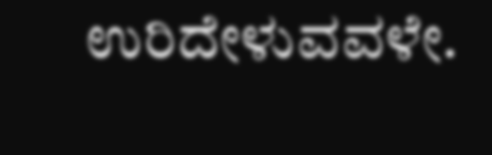ಉರಿದೇಳುವವಳೇ.